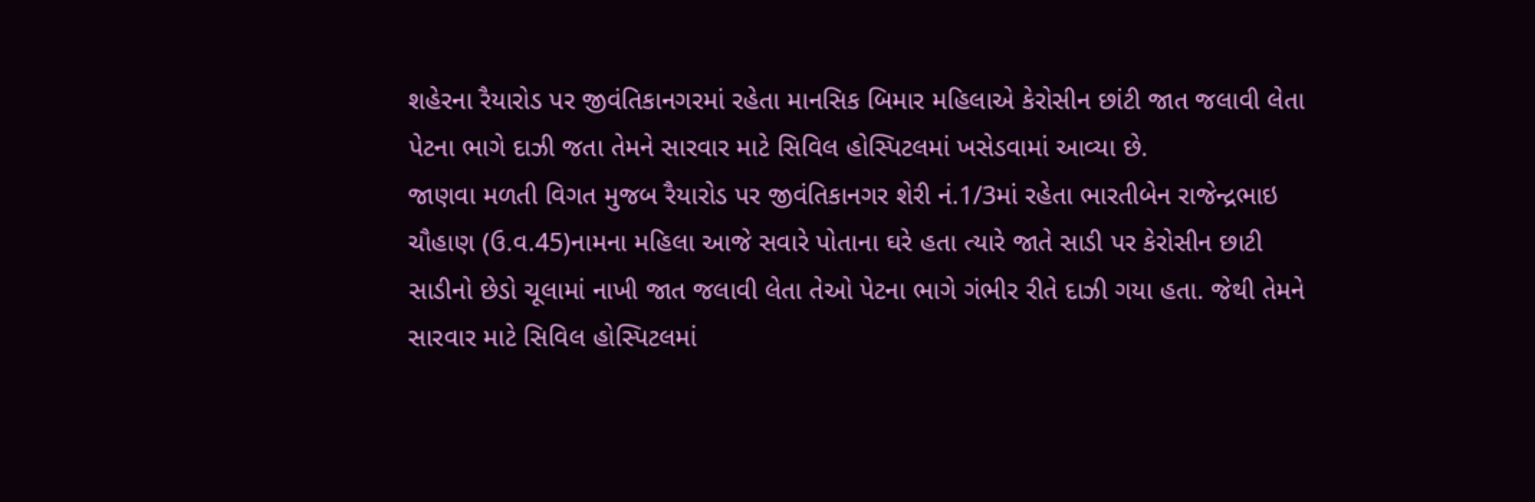શહેરના રૈયારોડ પર જીવંતિકાનગરમાં રહેતા માનસિક બિમાર મહિલાએ કેરોસીન છાંટી જાત જલાવી લેતા પેટના ભાગે દાઝી જતા તેમને સારવાર માટે સિવિલ હોસ્પિટલમાં ખસેડવામાં આવ્યા છે.
જાણવા મળતી વિગત મુજબ રૈયારોડ પર જીવંતિકાનગર શેરી નં.1/3માં રહેતા ભારતીબેન રાજેન્દ્રભાઇ ચૌહાણ (ઉ.વ.45)નામના મહિલા આજે સવારે પોતાના ઘરે હતા ત્યારે જાતે સાડી પર કેરોસીન છાટી સાડીનો છેડો ચૂલામાં નાખી જાત જલાવી લેતા તેઓ પેટના ભાગે ગંભીર રીતે દાઝી ગયા હતા. જેથી તેમને સારવાર માટે સિવિલ હોસ્પિટલમાં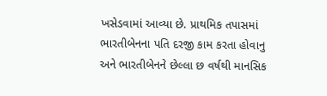ખસેડવામાં આવ્યા છે. પ્રાથમિક તપાસમાં ભારતીબેનના પતિ દરજી કામ કરતા હોવાનુ અને ભારતીબેનને છેલ્લા છ વર્ષથી માનસિક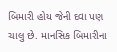બિમારી હોય જેની દવા પણ ચાલુ છે. માનસિક બિમારીના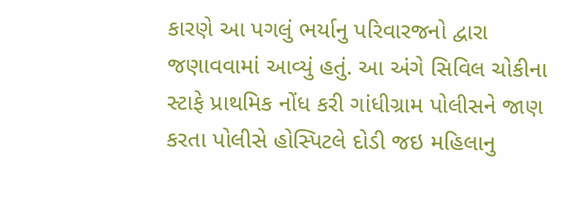કારણે આ પગલું ભર્યાનુ પરિવારજનો દ્વારા જણાવવામાં આવ્યું હતું. આ અંગે સિવિલ ચોકીના સ્ટાફે પ્રાથમિક નોંધ કરી ગાંધીગ્રામ પોલીસને જાણ કરતા પોલીસે હોસ્પિટલે દોડી જઇ મહિલાનુ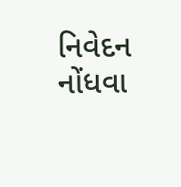નિવેદન નોંધવા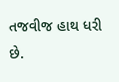તજવીજ હાથ ધરી છે.